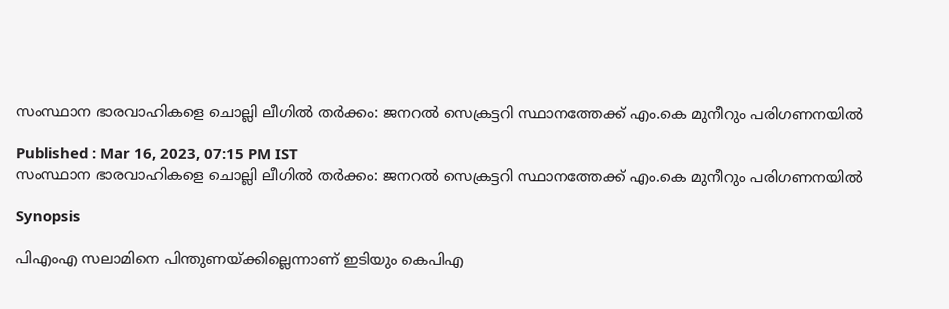സംസ്ഥാന ഭാരവാഹികളെ ചൊല്ലി ലീഗിൽ ത‍ര്‍ക്കം: ജനറൽ സെക്രട്ടറി സ്ഥാനത്തേക്ക് എം.കെ മുനീറും പരിഗണനയിൽ

Published : Mar 16, 2023, 07:15 PM IST
സംസ്ഥാന ഭാരവാഹികളെ ചൊല്ലി ലീഗിൽ ത‍ര്‍ക്കം: ജനറൽ സെക്രട്ടറി സ്ഥാനത്തേക്ക് എം.കെ മുനീറും പരിഗണനയിൽ

Synopsis

പിഎംഎ സലാമിനെ പിന്തുണയ്ക്കില്ലെന്നാണ് ഇടിയും കെപിഎ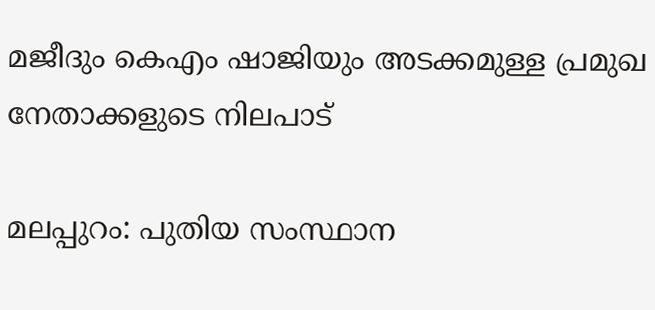മജീദും കെഎം ഷാജിയും അടക്കമുള്ള പ്രമുഖ നേതാക്കളുടെ നിലപാട്

മലപ്പുറം: പുതിയ സംസ്ഥാന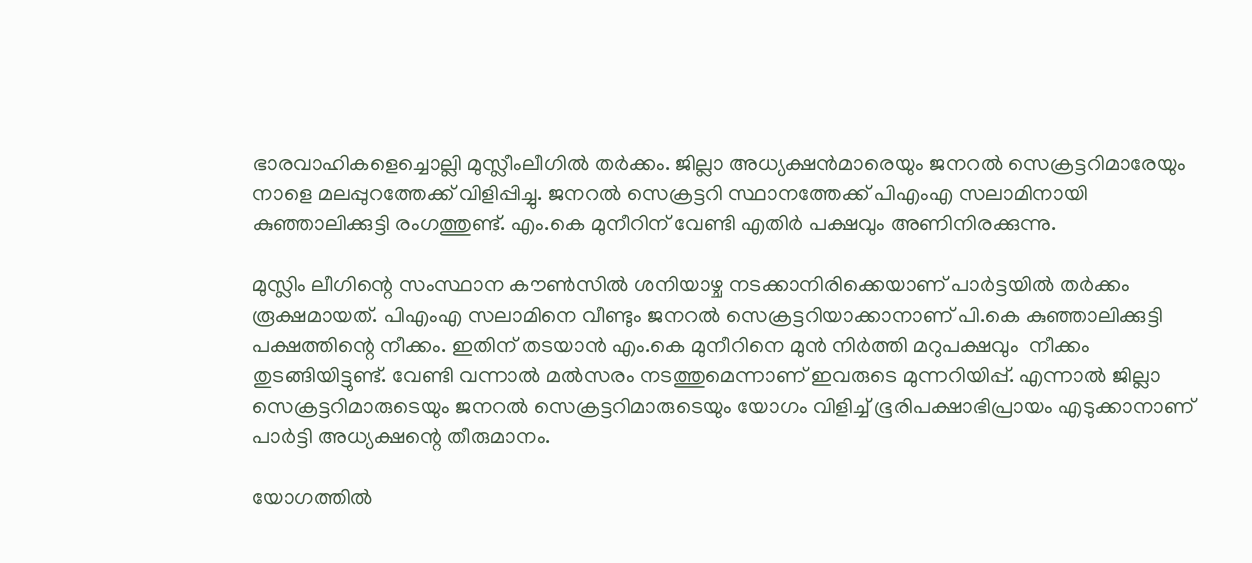ഭാരവാഹികളെച്ചൊല്ലി മുസ്ലീംലീഗിൽ തർക്കം. ജില്ലാ അധ്യക്ഷൻമാരെയും ജനറൽ സെക്രട്ടറിമാരേയും നാളെ മലപ്പുറത്തേക്ക് വിളിപ്പിച്ചു. ജനറൽ സെക്രട്ടറി സ്ഥാനത്തേക്ക് പിഎംഎ സലാമിനായി കുഞ്ഞാലിക്കുട്ടി രംഗത്തുണ്ട്. എം.കെ മുനീറിന് വേണ്ടി എതിർ പക്ഷവും അണിനിരക്കുന്നു.

മുസ്ലിം ലീഗിന്റെ സംസ്ഥാന കൗൺസിൽ ശനിയാഴ്ച നടക്കാനിരിക്കെയാണ് പാർട്ടയിൽ തർക്കം രൂക്ഷമായത്. പിഎംഎ സലാമിനെ വീണ്ടും ജനറൽ സെക്രട്ടറിയാക്കാനാണ് പി.കെ കുഞ്ഞാലിക്കുട്ടി പക്ഷത്തിന്റെ നീക്കം. ഇതിന് തടയാൻ എം.കെ മുനീറിനെ മുൻ നിർത്തി മറുപക്ഷവും  നീക്കം  തുടങ്ങിയിട്ടുണ്ട്. വേണ്ടി വന്നാൽ മൽസരം നടത്തുമെന്നാണ് ഇവരുടെ മുന്നറിയിപ്പ്. എന്നാൽ ജില്ലാ സെക്രട്ടറിമാരുടെയും ജനറൽ സെക്രട്ടറിമാരുടെയും യോഗം വിളിച്ച് ഭൂരിപക്ഷാഭിപ്രായം എടുക്കാനാണ് പാർട്ടി അധ്യക്ഷന്റെ തീരുമാനം.

യോഗത്തിൽ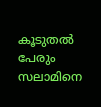കൂടുതൽ പേരും സലാമിനെ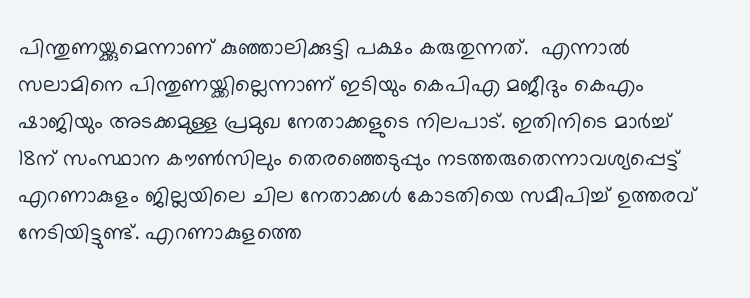പിന്തുണയ്ക്കുമെന്നാണ് കു‌ഞ്ഞാലിക്കുട്ടി പക്ഷം കരുതുന്നത്.  എന്നാൽ സലാമിനെ പിന്തുണയ്ക്കില്ലെന്നാണ് ഇടിയും കെപിഎ മജീദും കെഎം ഷാജിയും അടക്കമുള്ള പ്രമുഖ നേതാക്കളുടെ നിലപാട്. ഇതിനിടെ മാ‍ർച്ച് 18ന് സംസ്ഥാന കൗൺസിലും തെരഞ്ഞെടുപ്പും നടത്തരുതെന്നാവശ്യപ്പെട്ട് എറണാകുളം ജില്ലയിലെ ചില നേതാക്കൾ കോടതിയെ സമീപിച്ച് ഉത്തരവ് നേടിയിട്ടുണ്ട്. എറണാകുളത്തെ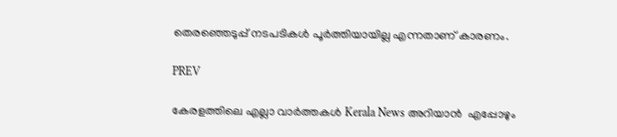തെര‌‌ഞ്ഞെ‍ടുപ്പ് നടപടികൾ പൂർത്തിയായില്ല എന്നതാണ് കാരണം.

PREV

കേരളത്തിലെ എല്ലാ വാർത്തകൾ Kerala News അറിയാൻ  എപ്പോഴും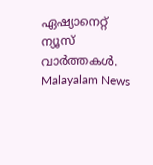ഏഷ്യാനെറ്റ് ന്യൂസ് വാർത്തകൾ.  Malayalam News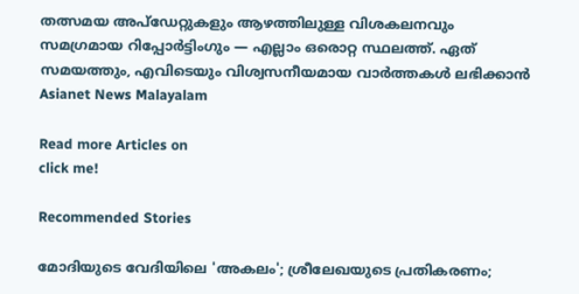തത്സമയ അപ്‌ഡേറ്റുകളും ആഴത്തിലുള്ള വിശകലനവും സമഗ്രമായ റിപ്പോർട്ടിംഗും — എല്ലാം ഒരൊറ്റ സ്ഥലത്ത്. ഏത് സമയത്തും, എവിടെയും വിശ്വസനീയമായ വാർത്തകൾ ലഭിക്കാൻ Asianet News Malayalam

Read more Articles on
click me!

Recommended Stories

മോദിയുടെ വേദിയിലെ 'അകലം'; ശ്രീലേഖയുടെ പ്രതികരണം;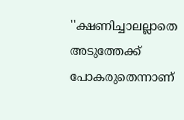''ക്ഷണിച്ചാലല്ലാതെ അടുത്തേക്ക് പോകരുതെന്നാണ്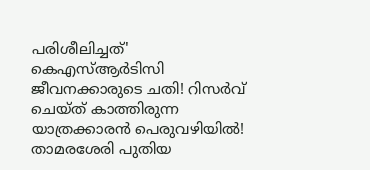പരിശീലിച്ചത്'
കെഎസ്ആർടിസി ജീവനക്കാരുടെ ചതി! റിസർവ് ചെയ്‌ത് കാത്തിരുന്ന യാത്രക്കാരൻ പെരുവഴിയിൽ! താമരശേരി പുതിയ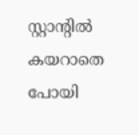സ്റ്റാൻ്റിൽ കയറാതെ പോയി